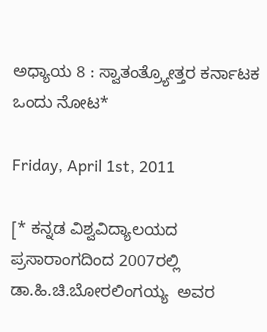ಅಧ್ಯಾಯ 8 : ಸ್ವಾತಂತ್ರ್ಯೋತ್ತರ ಕರ್ನಾಟಕ ಒಂದು ನೋಟ*

Friday, April 1st, 2011

[* ಕನ್ನಡ ವಿಶ್ವವಿದ್ಯಾಲಯದ ಪ್ರಸಾರಾಂಗದಿಂದ 2007ರಲ್ಲಿ ಡಾ.ಹಿ.ಚಿ.ಬೋರಲಿಂಗಯ್ಯ  ಅವರ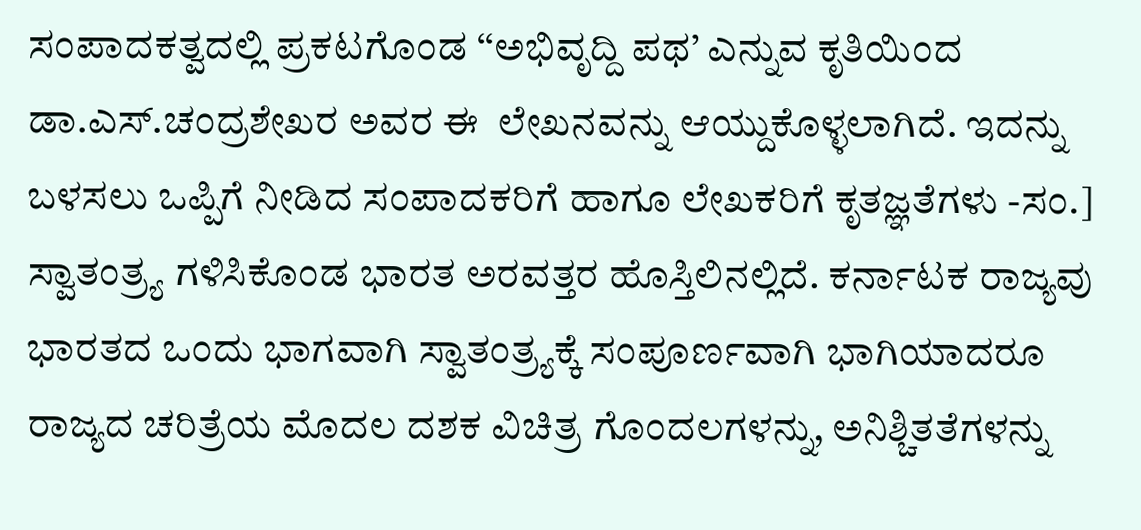ಸಂಪಾದಕತ್ವದಲ್ಲಿ ಪ್ರಕಟಗೊಂಡ ‘‘ಅಭಿವೃದ್ದಿ ಪಥ’ ಎನ್ನುವ ಕೃತಿಯಿಂದ ಡಾ.ಎಸ್.ಚಂದ್ರಶೇಖರ ಅವರ ಈ  ಲೇಖನವನ್ನು ಆಯ್ದುಕೊಳ್ಳಲಾಗಿದೆ. ಇದನ್ನು ಬಳಸಲು ಒಪ್ಪಿಗೆ ನೀಡಿದ ಸಂಪಾದಕರಿಗೆ ಹಾಗೂ ಲೇಖಕರಿಗೆ ಕೃತಜ್ಞತೆಗಳು -ಸಂ.] ಸ್ವಾತಂತ್ರ್ಯ ಗಳಿಸಿಕೊಂಡ ಭಾರತ ಅರವತ್ತರ ಹೊಸ್ತಿಲಿನಲ್ಲಿದೆ. ಕರ್ನಾಟಕ ರಾಜ್ಯವು ಭಾರತದ ಒಂದು ಭಾಗವಾಗಿ ಸ್ವಾತಂತ್ರ್ಯಕ್ಕೆ ಸಂಪೂರ್ಣವಾಗಿ ಭಾಗಿಯಾದರೂ ರಾಜ್ಯದ ಚರಿತ್ರೆಯ ಮೊದಲ ದಶಕ ವಿಚಿತ್ರ ಗೊಂದಲಗಳನ್ನು, ಅನಿಶ್ಚಿತತೆಗಳನ್ನು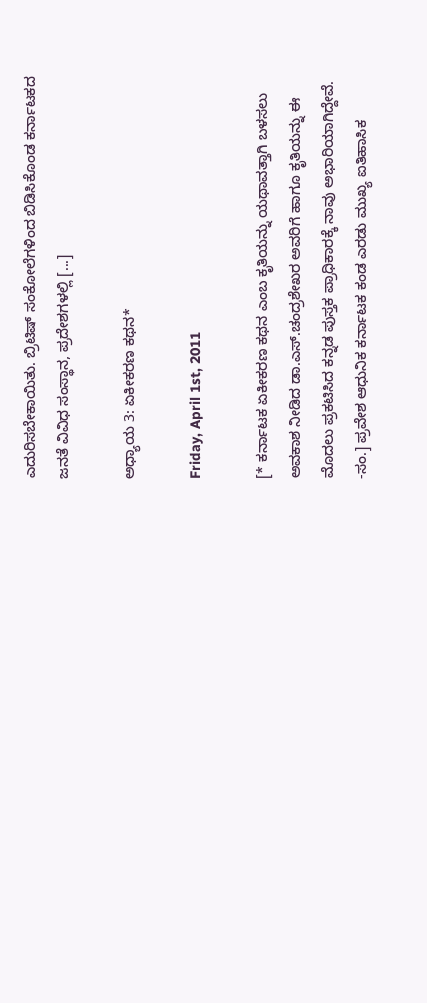ಎದುರಿಸಬೇಕಾಯಿತು. ಬ್ರಿಟಿಷ್ ಸಂಕೋಲೆಗಳಿಂದ ಬಿಡಿಸಿಕೊಂಡ ಕರ್ನಾಟಕದ ಜನತೆ ವಿವಿಧ ಸಂಸ್ಥಾನ, ಪ್ರದೇಶಗಳಲ್ಲಿ [...]

ಅಧ್ಯಾಯ 3: ಏಕೀಕರಣ ಕಥನ*

Friday, April 1st, 2011

[* ಕರ್ನಾಟಕ ಏಕೀಕರಣ ಕಥನ ಎಂಬ ಕೃತಿಯನ್ನು ಯಥಾವತ್ತಾಗಿ ಬಳಸಲು ಅವಕಾಶ ನೀಡಿದ ಡಾ.ಎಸ್.ಚಂದ್ರಶೇಖರ ಅವರಿಗೆ ಹಾಗೂ ಕೃತಿಯನ್ನು ಈ ಮೊದಲು ಪ್ರಕಟಿಸಿದ ಕನ್ನಡ ಪುಸ್ತಕ ಪ್ರಾಧಿಕಾರಕ್ಕೆ ನಾವು ಅಭಾರಿಯಾಗಿದ್ದೇವೆ. -ಸಂ.] ಪ್ರವೇಶ ಆಧುನಿಕ ಕರ್ನಾಟಕ ಕಂಡ ಎರಡು ಮುಖ್ಯ ಐತಿಹಾಸಿಕ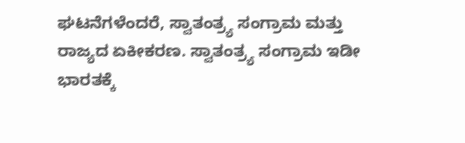ಘಟನೆಗಳೆಂದರೆ, ಸ್ವಾತಂತ್ರ್ಯ ಸಂಗ್ರಾಮ ಮತ್ತು ರಾಜ್ಯದ ಏಕೀಕರಣ. ಸ್ವಾತಂತ್ರ್ಯ ಸಂಗ್ರಾಮ ಇಡೀ ಭಾರತಕ್ಕೆ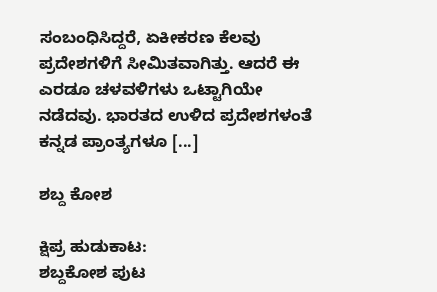ಸಂಬಂಧಿಸಿದ್ದರೆ, ಏಕೀಕರಣ ಕೆಲವು ಪ್ರದೇಶಗಳಿಗೆ ಸೀಮಿತವಾಗಿತ್ತು. ಆದರೆ ಈ ಎರಡೂ ಚಳವಳಿಗಳು ಒಟ್ಟಾಗಿಯೇ ನಡೆದವು. ಭಾರತದ ಉಳಿದ ಪ್ರದೇಶಗಳಂತೆ ಕನ್ನಡ ಪ್ರಾಂತ್ಯಗಳೂ [...]

ಶಬ್ದ ಕೋಶ

ಕ್ಷಿಪ್ರ ಹುಡುಕಾಟ:
ಶಬ್ದಕೋಶ ಪುಟ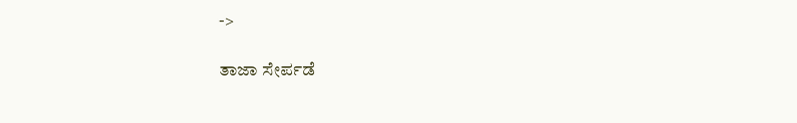->

ತಾಜಾ ಸೇರ್ಪಡೆ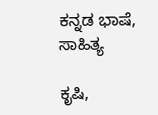ಕನ್ನಡ ಭಾಷೆ, ಸಾಹಿತ್ಯ

ಕೃಷಿ,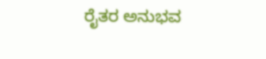ರೈತರ ಅನುಭವ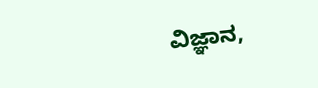ವಿಜ್ಞಾನ,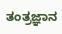ತಂತ್ರಜ್ಞಾನ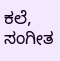ಕಲೆ, ಸಂಗೀತ